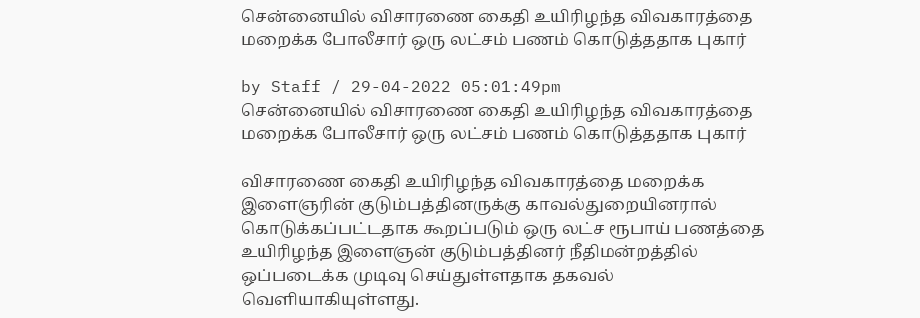சென்னையில் விசாரணை கைதி உயிரிழந்த விவகாரத்தை மறைக்க போலீசார் ஒரு லட்சம் பணம் கொடுத்ததாக புகார்

by Staff / 29-04-2022 05:01:49pm
சென்னையில் விசாரணை கைதி உயிரிழந்த விவகாரத்தை மறைக்க போலீசார் ஒரு லட்சம் பணம் கொடுத்ததாக புகார்

விசாரணை கைதி உயிரிழந்த விவகாரத்தை மறைக்க இளைஞரின் குடும்பத்தினருக்கு காவல்துறையினரால் கொடுக்கப்பட்டதாக கூறப்படும் ஒரு லட்ச ரூபாய் பணத்தை உயிரிழந்த இளைஞன் குடும்பத்தினர் நீதிமன்றத்தில் ஒப்படைக்க முடிவு செய்துள்ளதாக தகவல் வெளியாகியுள்ளது.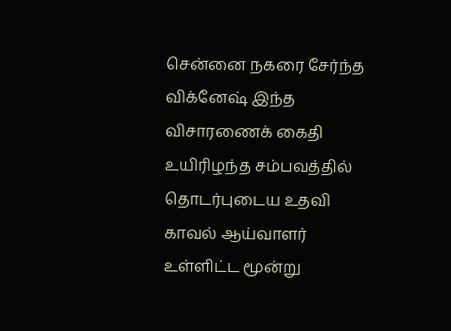சென்னை நகரை சேர்ந்த விக்னேஷ் இந்த விசாரணைக் கைதி உயிரிழந்த சம்பவத்தில் தொடர்புடைய உதவி காவல் ஆய்வாளர் உள்ளிட்ட மூன்று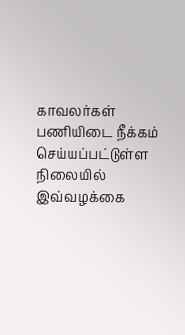காவலர்கள் பணியிடை நீக்கம் செய்யப்பட்டுள்ள நிலையில் இவ்வழக்கை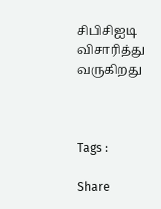சிபிசிஐடி விசாரித்து வருகிறது



Tags :

Share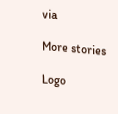via

More stories

Logo